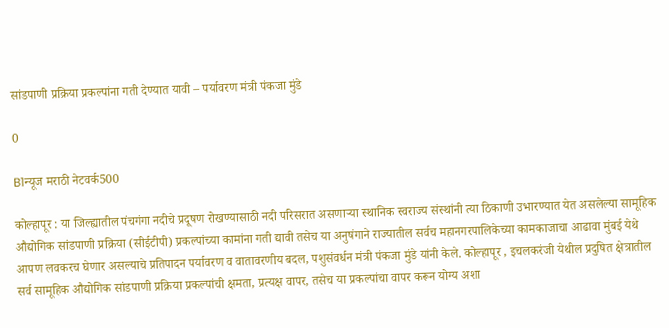सांडपाणी प्रक्रिया प्रकल्पांना गती देण्यात यावी – पर्यावरण मंत्री पंकजा मुंडे

0

B1न्यूज मराठी नेटवर्क500

कोल्हापूर : या जिल्ह्यातील पंचगंगा नदीचे प्रदूषण रोखण्यासाठी नदी परिसरात असणाऱ्या स्थानिक स्वराज्य संस्थांनी त्या ठिकाणी उभारण्यात येत असलेल्या सामूहिक औद्योगिक सांडपाणी प्रक्रिया (सीईटीपी) प्रकल्पांच्या कामांना गती द्यावी तसेच या अनुषंगाने राज्यातील सर्वच महानगरपालिकेच्या कामकाजाचा आढावा मुंबई येथे आपण लवकरच घेणार असल्याचे प्रतिपादन पर्यावरण व वातावरणीय बदल, पशुसंवर्धन मंत्री पंकजा मुंडे यांनी केले. कोल्हापूर , इचलकरंजी येथील प्रदुषित क्षेत्रातील सर्व सामूहिक औद्योगिक सांडपाणी प्रक्रिया प्रकल्पांची क्षमता, प्रत्यक्ष वापर, तसेच या प्रकल्पांचा वापर करून योग्य अशा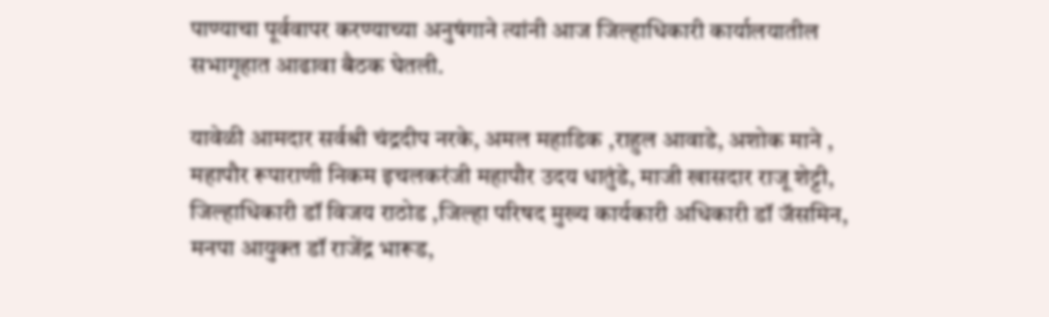पाण्याचा पूर्ववापर करण्याच्या अनुषंगाने त्यांनी आज जिल्हाधिकारी कार्यालयातील सभागृहात आढावा बैठक घेतली.

यावेळी आमदार सर्वश्री चंद्रदीप नरके, अमल महाडिक ,राहुल आवाडे, अशोक माने , महापौर रूपाराणी निकम इचलकरंजी महापौर उदय धातुंडे, माजी खासदार राजू शेट्टी, जिल्हाधिकारी डॉ विजय राठोड ,जिल्हा परिषद मुख्य कार्यकारी अधिकारी डॉ जॅसमिन, मनपा आयुक्त डॉ राजेंद्र भारूड,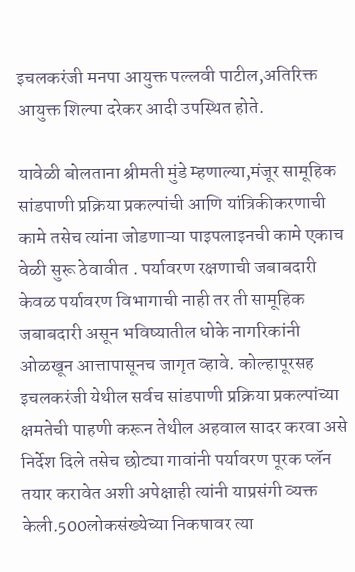इचलकरंजी मनपा आयुक्त पल्लवी पाटील,अतिरिक्त आयुक्त शिल्पा दरेकर आदी उपस्थित होते.

यावेळी बोलताना श्रीमती मुंडे म्हणाल्या,मंजूर सामूहिक सांडपाणी प्रक्रिया प्रकल्पांची आणि यांत्रिकीकरणाची कामे तसेच त्यांना जोडणाऱ्या पाइपलाइनची कामे एकाच वेळी सुरू ठेवावीत . पर्यावरण रक्षणाची जबाबदारी केवळ पर्यावरण विभागाची नाही तर ती सामूहिक जबाबदारी असून भविष्यातील धोके नागरिकांनी ओळखून आत्तापासूनच जागृत व्हावे. कोल्हापूरसह इचलकरंजी येथील सर्वच सांडपाणी प्रक्रिया प्रकल्पांच्या क्षमतेची पाहणी करून तेथील अहवाल सादर करवा असे निर्देश दिले तसेच छोट्या गावांनी पर्यावरण पूरक प्लॅन तयार करावेत अशी अपेक्षाही त्यांनी याप्रसंगी व्यक्त केली.500लोकसंख्येच्या निकषावर त्या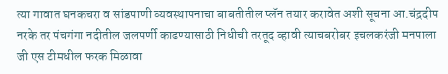त्या गावात घनकचरा व सांडपाणी व्यवस्थापनाचा बाबतीतील प्लॅन तयार करावेत अशी सूचना आ.चंद्रदीप नरके तर पंचगंगा नदीतील जलपर्णी काढण्यासाठी निधीची तरतूद व्हावी त्याचबरोबर इचलकरंजी मनपाला जी एस टीमधील फरक मिळावा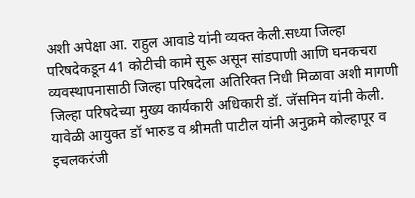अशी अपेक्षा आ. राहुल आवाडे यांनी व्यक्त केली.सध्या जिल्हा परिषदेकडून 41 कोटीची कामे सुरू असून सांडपाणी आणि घनकचरा व्यवस्थापनासाठी जिल्हा परिषदेला अतिरिक्त निधी मिळावा अशी मागणी जिल्हा परिषदेच्या मुख्य कार्यकारी अधिकारी डॉ. जॅसमिन यांनी केली. यावेळी आयुक्त डॉ भारुड व श्रीमती पाटील यांनी अनुक्रमे कोल्हापूर व इचलकरंजी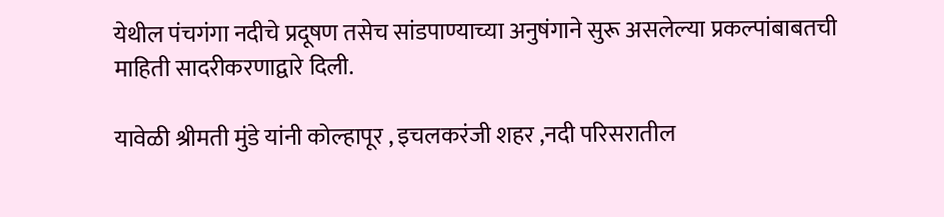येथील पंचगंगा नदीचे प्रदूषण तसेच सांडपाण्याच्या अनुषंगाने सुरू असलेल्या प्रकल्पांबाबतची माहिती सादरीकरणाद्वारे दिली.

यावेळी श्रीमती मुंडे यांनी कोल्हापूर , इचलकरंजी शहर ,नदी परिसरातील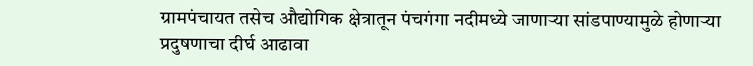ग्रामपंचायत तसेच औद्योगिक क्षेत्रातून पंचगंगा नदीमध्ये जाणाऱ्या सांडपाण्यामुळे होणाऱ्या प्रदुषणाचा दीर्घ आढावा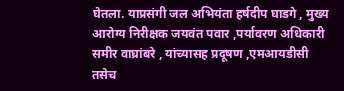घेतला. याप्रसंगी जल अभियंता हर्षदीप घाडगे , मुख्य आरोग्य निरीक्षक जयवंत पवार ,पर्यावरण अधिकारी समीर वाघ्रांबरे , यांच्यासह प्रदूषण ,एमआयडीसी तसेच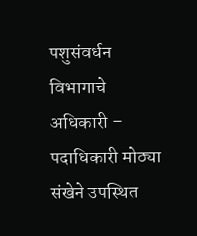पशुसंवर्धन विभागाचे अधिकारी – पदाधिकारी मोठ्या संखेने उपस्थित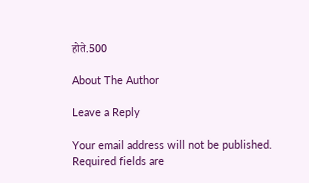होते.500

About The Author

Leave a Reply

Your email address will not be published. Required fields are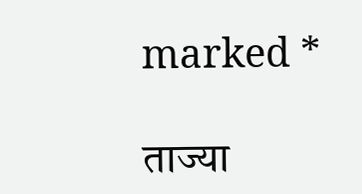marked *

ताज्या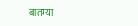बातम्या